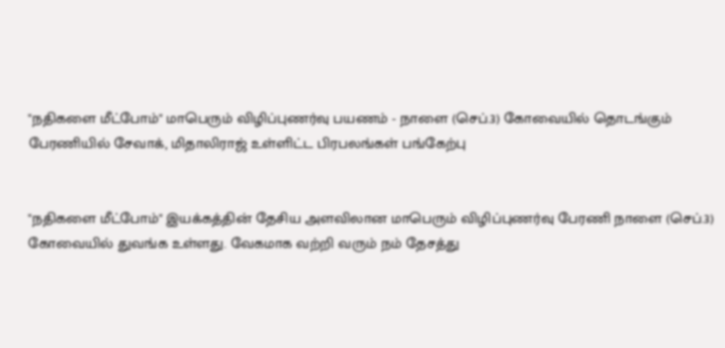"நதிகளை மீட்போம்" மாபெரும் விழிப்புணர்வு பயணம் - நாளை (செப்.3) கோவையில் தொடங்கும் பேரணியில் சேவாக், மிதாலிராஜ் உள்ளிட்ட பிரபலங்கள் பங்கேற்பு


"நதிகளை மீட்போம்" இயக்கத்தின் தேசிய அளவிலான மாபெரும் விழிப்புணர்வு பேரணி நாளை (செப்.3) கோவையில் துவங்க உள்ளது. வேகமாக வற்றி வரும் நம் தேசத்து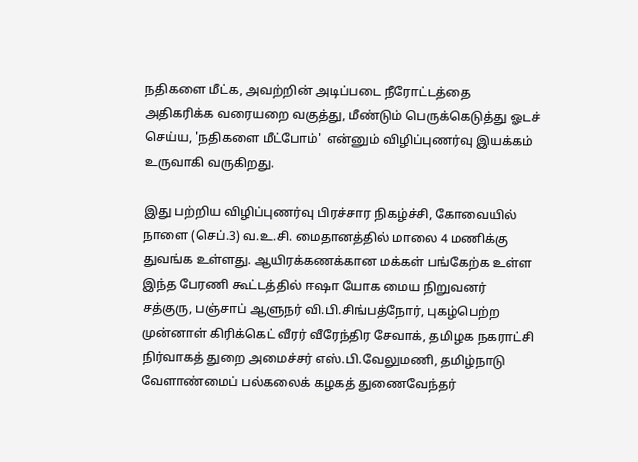நதிகளை மீட்க, அவற்றின் அடிப்படை நீரோட்டத்தை அதிகரிக்க வரையறை வகுத்து, மீண்டும் பெருக்கெடுத்து ஓடச் செய்ய, 'நதிகளை மீட்போம்'  என்னும் விழிப்புணர்வு இயக்கம் உருவாகி வருகிறது.

இது பற்றிய விழிப்புணர்வு பிரச்சார நிகழ்ச்சி, கோவையில் நாளை (செப்.3) வ.உ.சி. மைதானத்தில் மாலை 4 மணிக்கு துவங்க உள்ளது. ஆயிரக்கணக்கான மக்கள் பங்கேற்க உள்ள இந்த பேரணி கூட்டத்தில் ஈஷா யோக மைய நிறுவனர் சத்குரு, பஞ்சாப் ஆளுநர் வி.பி.சிங்பத்நோர், புகழ்பெற்ற முன்னாள் கிரிக்கெட் வீரர் வீரேந்திர சேவாக், தமிழக நகராட்சி நிர்வாகத் துறை அமைச்சர் எஸ்.பி.வேலுமணி, தமிழ்நாடு வேளாண்மைப் பல்கலைக் கழகத் துணைவேந்தர்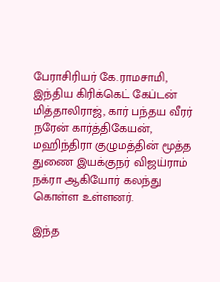பேராசிரியர் கே.ராமசாமி, இந்திய கிரிக்கெட் கேப்டன் மித்தாலிராஜ், கார் பந்தய வீரர் நரேன் கார்த்திகேயன், மஹிந்திரா குழுமத்தின் மூத்த துணை இயக்குநர் விஜய்ராம் நக்ரா ஆகியோர் கலந்து கொள்ள உள்ளனர்.

இந்த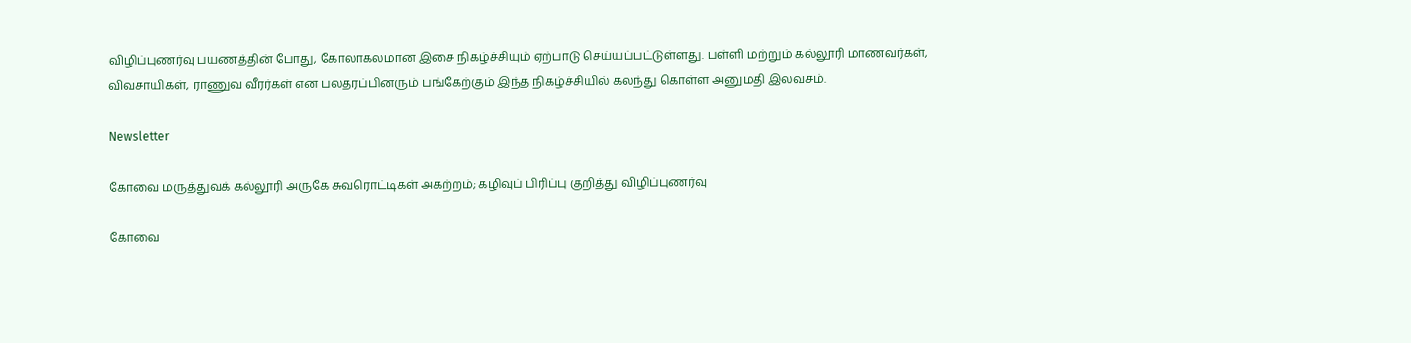விழிப்புணர்வு பயணத்தின் போது, கோலாகலமான இசை நிகழ்ச்சியும் ஏற்பாடு செய்யப்பட்டுள்ளது. பள்ளி மற்றும் கல்லூரி மாணவர்கள், விவசாயிகள், ராணுவ வீரர்கள் என பலதரப்பினரும் பங்கேற்கும் இந்த நிகழ்ச்சியில் கலந்து கொள்ள அனுமதி இலவசம்.

Newsletter

கோவை மருத்துவக் கல்லூரி அருகே சுவரொட்டிகள் அகற்றம்; கழிவுப் பிரிப்பு குறித்து விழிப்புணர்வு

கோவை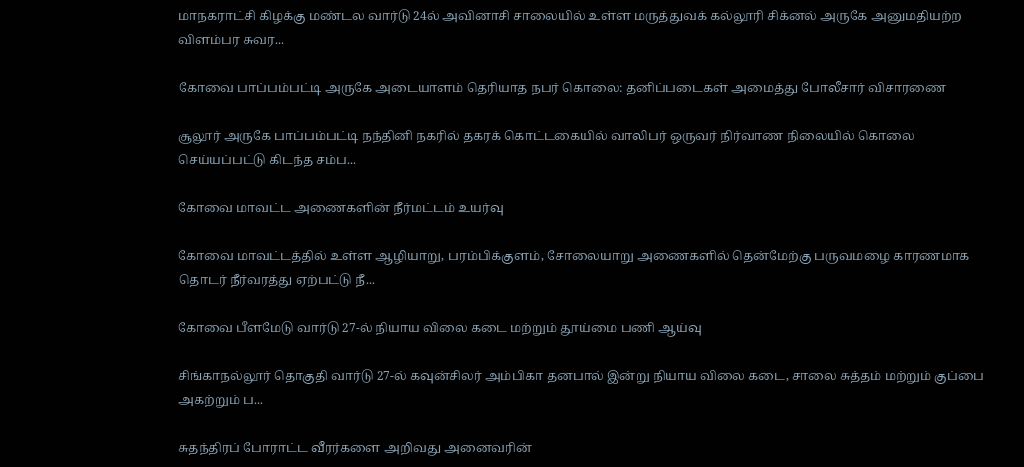மாநகராட்சி கிழக்கு மண்டல வார்டு 24ல் அவினாசி சாலையில் உள்ள மருத்துவக் கல்லூரி சிக்னல் அருகே அனுமதியற்ற விளம்பர சுவர...

கோவை பாப்பம்பட்டி அருகே அடையாளம் தெரியாத நபர் கொலை: தனிப்படைகள் அமைத்து போலீசார் விசாரணை

சூலூர் அருகே பாப்பம்பட்டி நந்தினி நகரில் தகரக் கொட்டகையில் வாலிபர் ஒருவர் நிர்வாண நிலையில் கொலை செய்யப்பட்டு கிடந்த சம்ப...

கோவை மாவட்ட அணைகளின் நீர்மட்டம் உயர்வு

கோவை மாவட்டத்தில் உள்ள ஆழியாறு, பரம்பிக்குளம், சோலையாறு அணைகளில் தென்மேற்கு பருவமழை காரணமாக தொடர் நீர்வரத்து ஏற்பட்டு நீ...

கோவை பீளமேடு வார்டு 27-ல் நியாய விலை கடை மற்றும் தூய்மை பணி ஆய்வு

சிங்காநல்லூர் தொகுதி வார்டு 27-ல் கவுன்சிலர் அம்பிகா தனபால் இன்று நியாய விலை கடை, சாலை சுத்தம் மற்றும் குப்பை அகற்றும் ப...

சுதந்திரப் போராட்ட வீரர்களை அறிவது அனைவரின்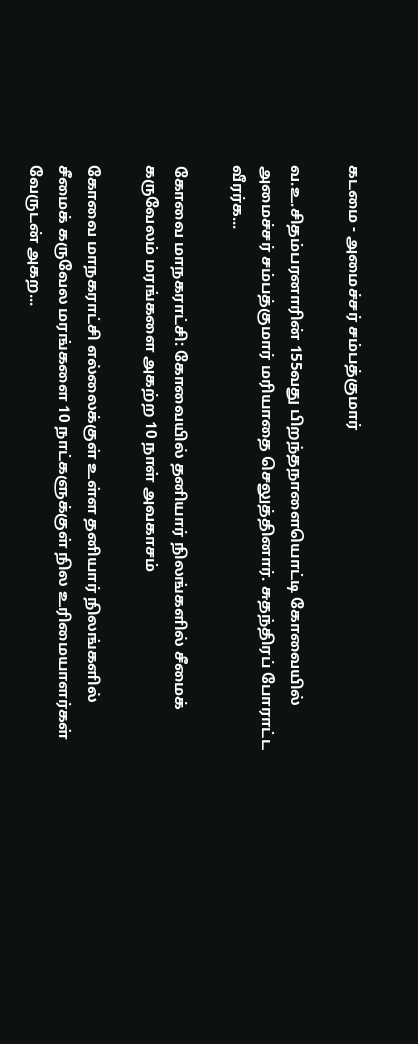கடமை - அமைச்சர் சம்பத்குமார்

வ.உ.சிதம்பரனாரின் 155வது பிறந்தநாளையொட்டி கோவையில் அமைச்சர் சம்பத்குமார் மரியாதை செலுத்தினார். சுதந்திரப் போராட்ட வீரர்க...

கோவை மாநகராட்சி: கோவையில் தனியார் நிலங்களில் சீமைக் கருவேலம் மரங்களை அகற்ற 10 நாள் அவகாசம்

கோவை மாநகராட்சி எல்லைக்குள் உள்ள தனியார் நிலங்களில் சீமைக் கருவேல மரங்களை 10 நாட்களுக்குள் நில உரிமையாளர்கள் வேருடன் அகற...